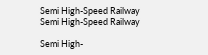Semi High-Speed Railway
Semi High-Speed Railway

Semi High-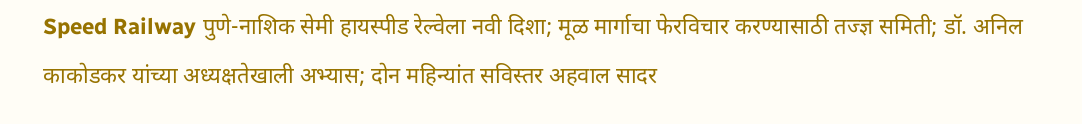Speed Railway पुणे-नाशिक सेमी हायस्पीड रेल्वेला नवी दिशा; मूळ मार्गाचा फेरविचार करण्यासाठी तज्ज्ञ समिती; डॉ. अनिल काकोडकर यांच्या अध्यक्षतेखाली अभ्यास; दोन महिन्यांत सविस्तर अहवाल सादर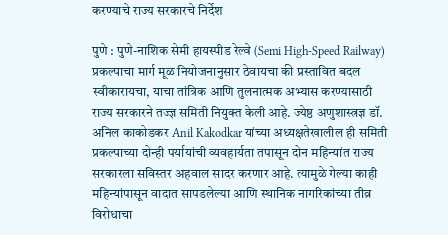करण्याचे राज्य सरकारचे निर्देश

पुणे : पुणे-नाशिक सेमी हायस्पीड रेल्वे (Semi High-Speed Railway) प्रकल्पाचा मार्ग मूळ नियोजनानुसार ठेवायचा की प्रस्तावित बदल स्वीकारायचा, याचा तांत्रिक आणि तुलनात्मक अभ्यास करण्यासाठी राज्य सरकारने तज्ज्ञ समिती नियुक्त केली आहे. ज्येष्ठ अणुशास्त्रज्ञ डॉ. अनिल काकोडकर Anil Kakodkar यांच्या अध्यक्षतेखालील ही समिती प्रकल्पाच्या दोन्ही पर्यायांची व्यवहार्यता तपासून दोन महिन्यांत राज्य सरकारला सविस्तर अहवाल सादर करणार आहे. त्यामुळे गेल्या काही महिन्यांपासून वादात सापडलेल्या आणि स्थानिक नागरिकांच्या तीव्र विरोधाचा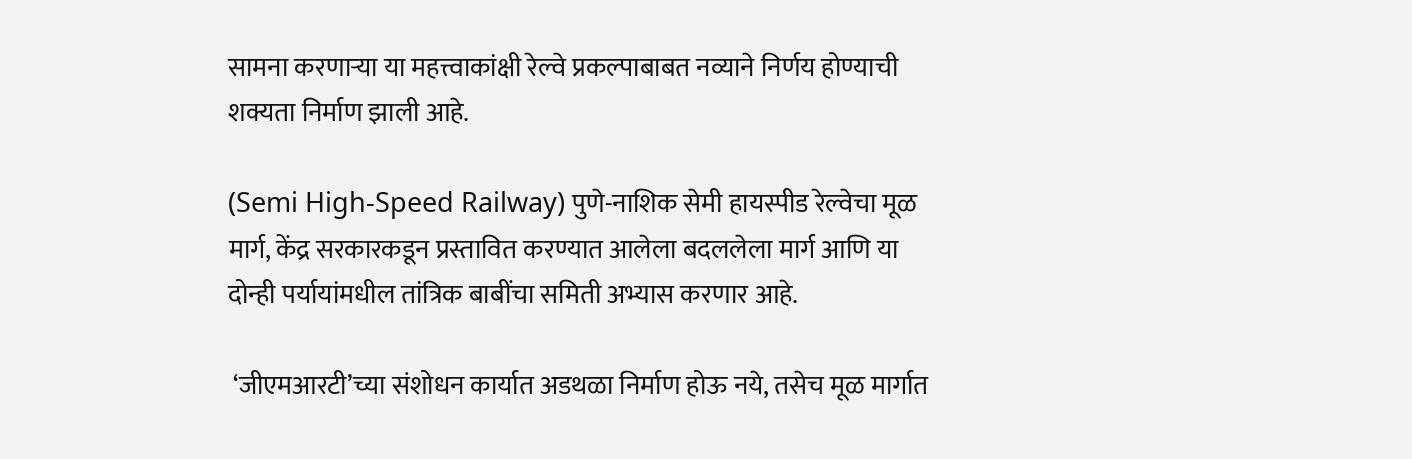सामना करणाऱ्या या महत्त्वाकांक्षी रेल्वे प्रकल्पाबाबत नव्याने निर्णय होण्याची शक्यता निर्माण झाली आहे.

(Semi High-Speed Railway) पुणे-नाशिक सेमी हायस्पीड रेल्वेचा मूळ मार्ग, केंद्र सरकारकडून प्रस्तावित करण्यात आलेला बदललेला मार्ग आणि या दोन्ही पर्यायांमधील तांत्रिक बाबींचा समिती अभ्यास करणार आहे.

 ‘जीएमआरटी’च्या संशोधन कार्यात अडथळा निर्माण होऊ नये, तसेच मूळ मार्गात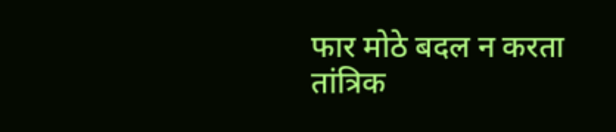फार मोठे बदल न करता तांत्रिक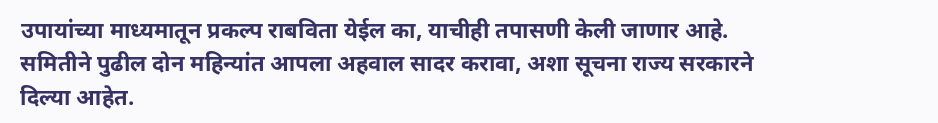उपायांच्या माध्यमातून प्रकल्प राबविता येईल का, याचीही तपासणी केली जाणार आहे. समितीने पुढील दोन महिन्यांत आपला अहवाल सादर करावा, अशा सूचना राज्य सरकारने दिल्या आहेत.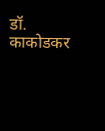डॉ. काकोडकर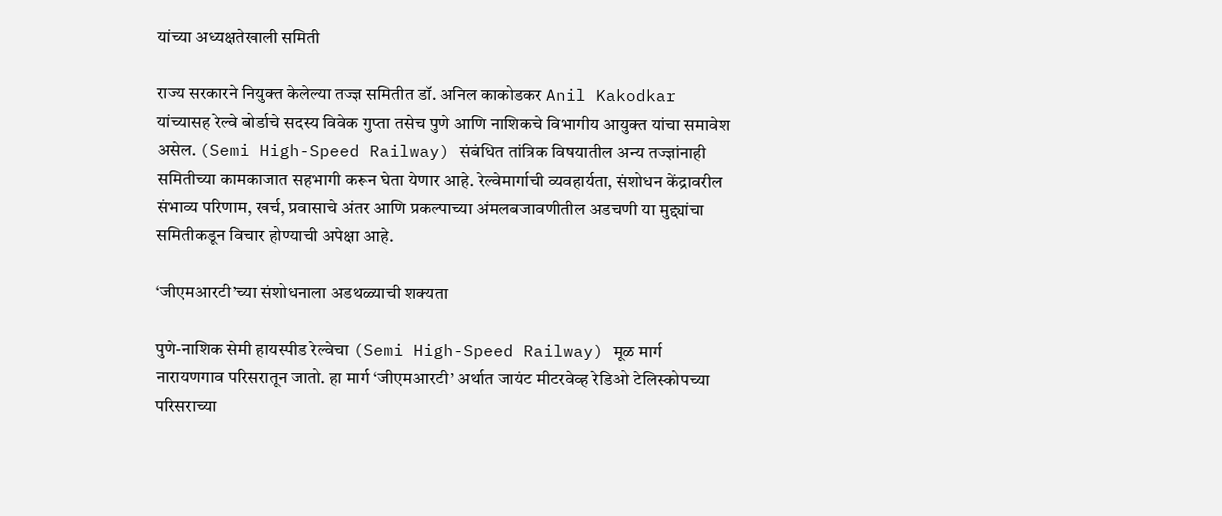यांच्या अध्यक्षतेखाली समिती

राज्य सरकारने नियुक्त केलेल्या तज्ज्ञ समितीत डॉ. अनिल काकोडकर Anil Kakodkar यांच्यासह रेल्वे बोर्डाचे सदस्य विवेक गुप्ता तसेच पुणे आणि नाशिकचे विभागीय आयुक्त यांचा समावेश असेल. (Semi High-Speed Railway) संबंधित तांत्रिक विषयातील अन्य तज्ज्ञांनाही समितीच्या कामकाजात सहभागी करून घेता येणार आहे. रेल्वेमार्गाची व्यवहार्यता, संशोधन केंद्रावरील संभाव्य परिणाम, खर्च, प्रवासाचे अंतर आणि प्रकल्पाच्या अंमलबजावणीतील अडचणी या मुद्द्यांचा समितीकडून विचार होण्याची अपेक्षा आहे.

‘जीएमआरटी’च्या संशोधनाला अडथळ्याची शक्यता

पुणे-नाशिक सेमी हायस्पीड रेल्वेचा (Semi High-Speed Railway) मूळ मार्ग नारायणगाव परिसरातून जातो. हा मार्ग ‘जीएमआरटी’ अर्थात जायंट मीटरवेव्ह रेडिओ टेलिस्कोपच्या परिसराच्या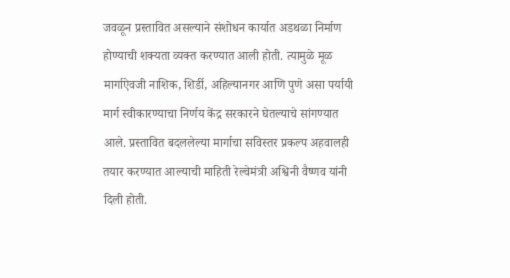जवळून प्रस्तावित असल्याने संशोधन कार्यात अडथळा निर्माण होण्याची शक्यता व्यक्त करण्यात आली होती. त्यामुळे मूळ मार्गाऐवजी नाशिक, शिर्डी, अहिल्यानगर आणि पुणे असा पर्यायी मार्ग स्वीकारण्याचा निर्णय केंद्र सरकारने घेतल्याचे सांगण्यात आले. प्रस्तावित बदललेल्या मार्गाचा सविस्तर प्रकल्प अहवालही तयार करण्यात आल्याची माहिती रेल्वेमंत्री अश्विनी वैष्णव यांनी दिली होती.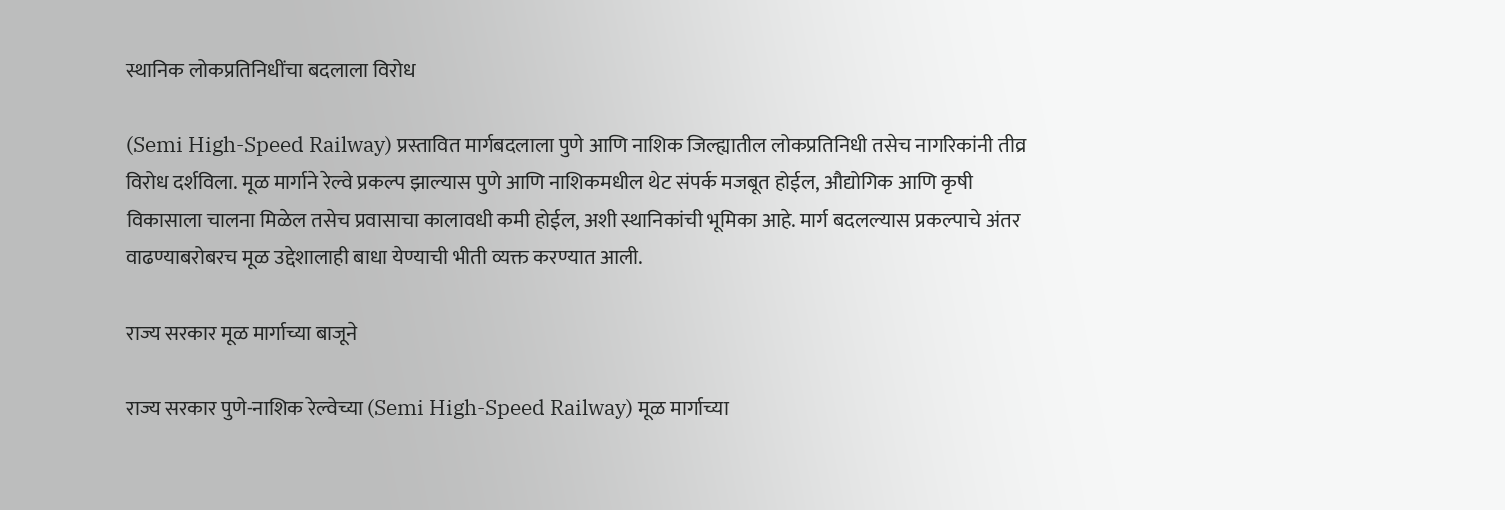स्थानिक लोकप्रतिनिधींचा बदलाला विरोध

(Semi High-Speed Railway) प्रस्तावित मार्गबदलाला पुणे आणि नाशिक जिल्ह्यातील लोकप्रतिनिधी तसेच नागरिकांनी तीव्र विरोध दर्शविला. मूळ मार्गाने रेल्वे प्रकल्प झाल्यास पुणे आणि नाशिकमधील थेट संपर्क मजबूत होईल, औद्योगिक आणि कृषी विकासाला चालना मिळेल तसेच प्रवासाचा कालावधी कमी होईल, अशी स्थानिकांची भूमिका आहे. मार्ग बदलल्यास प्रकल्पाचे अंतर वाढण्याबरोबरच मूळ उद्देशालाही बाधा येण्याची भीती व्यक्त करण्यात आली.

राज्य सरकार मूळ मार्गाच्या बाजूने

राज्य सरकार पुणे-नाशिक रेल्वेच्या (Semi High-Speed Railway) मूळ मार्गाच्या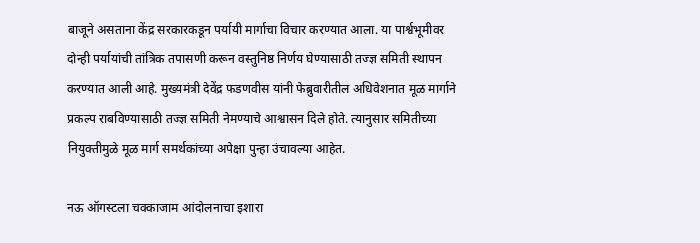बाजूने असताना केंद्र सरकारकडून पर्यायी मार्गाचा विचार करण्यात आला. या पार्श्वभूमीवर दोन्ही पर्यायांची तांत्रिक तपासणी करून वस्तुनिष्ठ निर्णय घेण्यासाठी तज्ज्ञ समिती स्थापन करण्यात आली आहे. मुख्यमंत्री देवेंद्र फडणवीस यांनी फेब्रुवारीतील अधिवेशनात मूळ मार्गाने प्रकल्प राबविण्यासाठी तज्ज्ञ समिती नेमण्याचे आश्वासन दिले होते. त्यानुसार समितीच्या नियुक्तीमुळे मूळ मार्ग समर्थकांच्या अपेक्षा पुन्हा उंचावल्या आहेत.

नऊ ऑगस्टला चक्काजाम आंदोलनाचा इशारा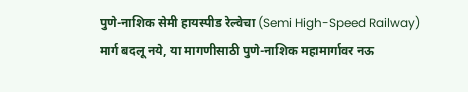पुणे-नाशिक सेमी हायस्पीड रेल्वेचा (Semi High-Speed Railway) मार्ग बदलू नये, या मागणीसाठी पुणे-नाशिक महामार्गावर नऊ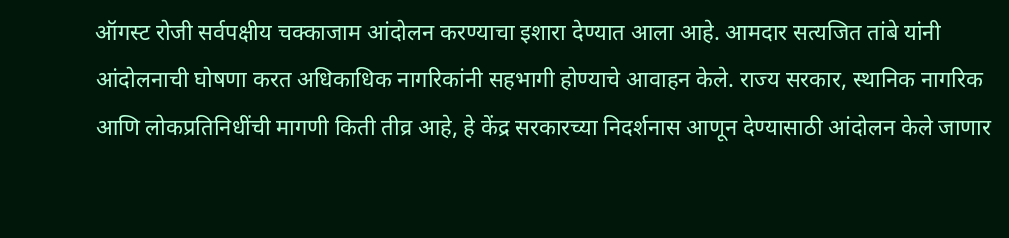ऑगस्ट रोजी सर्वपक्षीय चक्काजाम आंदोलन करण्याचा इशारा देण्यात आला आहे. आमदार सत्यजित तांबे यांनी आंदोलनाची घोषणा करत अधिकाधिक नागरिकांनी सहभागी होण्याचे आवाहन केले. राज्य सरकार, स्थानिक नागरिक आणि लोकप्रतिनिधींची मागणी किती तीव्र आहे, हे केंद्र सरकारच्या निदर्शनास आणून देण्यासाठी आंदोलन केले जाणार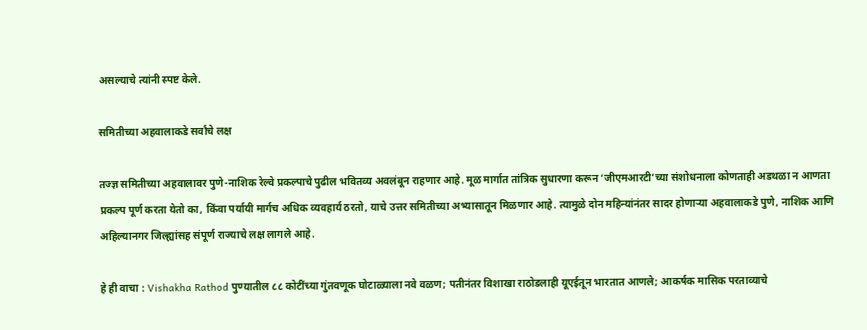असल्याचे त्यांनी स्पष्ट केले.

समितीच्या अहवालाकडे सर्वांचे लक्ष

तज्ज्ञ समितीच्या अहवालावर पुणे-नाशिक रेल्वे प्रकल्पाचे पुढील भवितव्य अवलंबून राहणार आहे. मूळ मार्गात तांत्रिक सुधारणा करून ‘जीएमआरटी’च्या संशोधनाला कोणताही अडथळा न आणता प्रकल्प पूर्ण करता येतो का, किंवा पर्यायी मार्गच अधिक व्यवहार्य ठरतो, याचे उत्तर समितीच्या अभ्यासातून मिळणार आहे. त्यामुळे दोन महिन्यांनंतर सादर होणाऱ्या अहवालाकडे पुणे, नाशिक आणि अहिल्यानगर जिल्ह्यांसह संपूर्ण राज्याचे लक्ष लागले आहे.

हे ही वाचा : Vishakha Rathod पुण्यातील ८८ कोटींच्या गुंतवणूक घोटाळ्याला नवे वळण; पतीनंतर विशाखा राठोडलाही यूएईतून भारतात आणले; आकर्षक मासिक परताव्याचे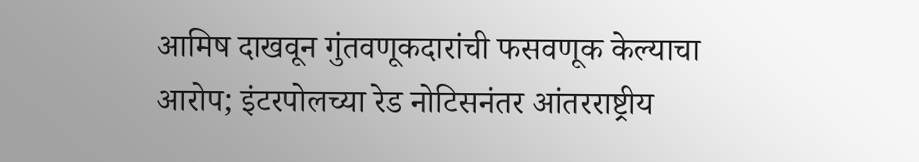आमिष दाखवून गुंतवणूकदारांची फसवणूक केल्याचा आरोप; इंटरपोलच्या रेड नोटिसनंतर आंतरराष्ट्रीय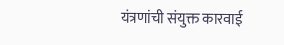यंत्रणांची संयुक्त कारवाई